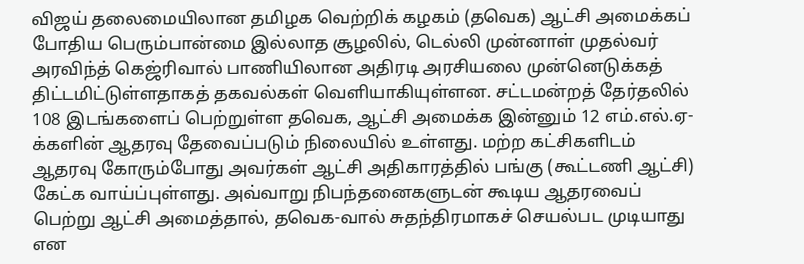விஜய் தலைமையிலான தமிழக வெற்றிக் கழகம் (தவெக) ஆட்சி அமைக்கப் போதிய பெரும்பான்மை இல்லாத சூழலில், டெல்லி முன்னாள் முதல்வர் அரவிந்த் கெஜ்ரிவால் பாணியிலான அதிரடி அரசியலை முன்னெடுக்கத் திட்டமிட்டுள்ளதாகத் தகவல்கள் வெளியாகியுள்ளன. சட்டமன்றத் தேர்தலில் 108 இடங்களைப் பெற்றுள்ள தவெக, ஆட்சி அமைக்க இன்னும் 12 எம்.எல்.ஏ-க்களின் ஆதரவு தேவைப்படும் நிலையில் உள்ளது. மற்ற கட்சிகளிடம் ஆதரவு கோரும்போது அவர்கள் ஆட்சி அதிகாரத்தில் பங்கு (கூட்டணி ஆட்சி) கேட்க வாய்ப்புள்ளது. அவ்வாறு நிபந்தனைகளுடன் கூடிய ஆதரவைப் பெற்று ஆட்சி அமைத்தால், தவெக-வால் சுதந்திரமாகச் செயல்பட முடியாது என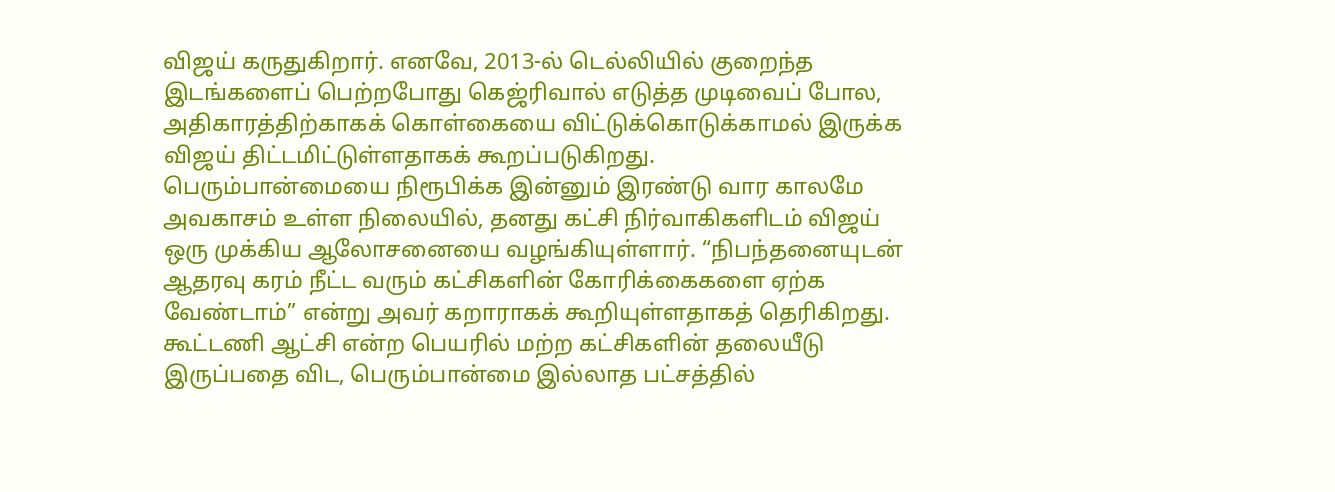விஜய் கருதுகிறார். எனவே, 2013-ல் டெல்லியில் குறைந்த இடங்களைப் பெற்றபோது கெஜ்ரிவால் எடுத்த முடிவைப் போல, அதிகாரத்திற்காகக் கொள்கையை விட்டுக்கொடுக்காமல் இருக்க விஜய் திட்டமிட்டுள்ளதாகக் கூறப்படுகிறது.
பெரும்பான்மையை நிரூபிக்க இன்னும் இரண்டு வார காலமே அவகாசம் உள்ள நிலையில், தனது கட்சி நிர்வாகிகளிடம் விஜய் ஒரு முக்கிய ஆலோசனையை வழங்கியுள்ளார். “நிபந்தனையுடன் ஆதரவு கரம் நீட்ட வரும் கட்சிகளின் கோரிக்கைகளை ஏற்க வேண்டாம்” என்று அவர் கறாராகக் கூறியுள்ளதாகத் தெரிகிறது. கூட்டணி ஆட்சி என்ற பெயரில் மற்ற கட்சிகளின் தலையீடு இருப்பதை விட, பெரும்பான்மை இல்லாத பட்சத்தில்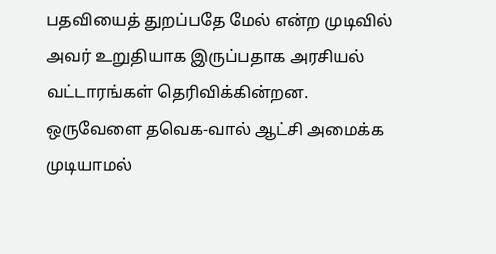பதவியைத் துறப்பதே மேல் என்ற முடிவில் அவர் உறுதியாக இருப்பதாக அரசியல் வட்டாரங்கள் தெரிவிக்கின்றன.
ஒருவேளை தவெக-வால் ஆட்சி அமைக்க முடியாமல்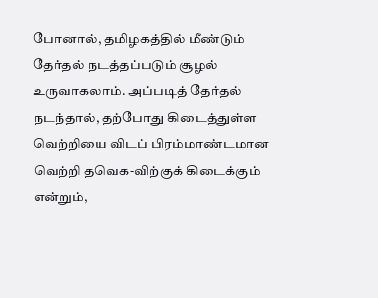போனால், தமிழகத்தில் மீண்டும் தேர்தல் நடத்தப்படும் சூழல் உருவாகலாம். அப்படித் தேர்தல் நடந்தால், தற்போது கிடைத்துள்ள வெற்றியை விடப் பிரம்மாண்டமான வெற்றி தவெக-விற்குக் கிடைக்கும் என்றும்,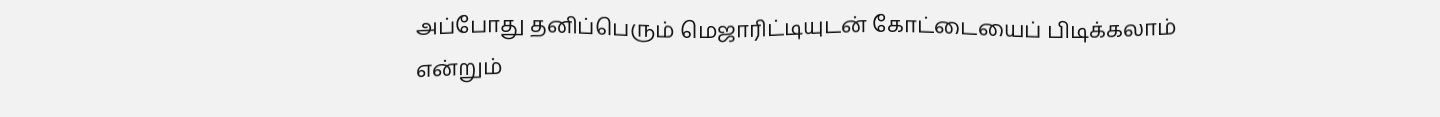அப்போது தனிப்பெரும் மெஜாரிட்டியுடன் கோட்டையைப் பிடிக்கலாம் என்றும்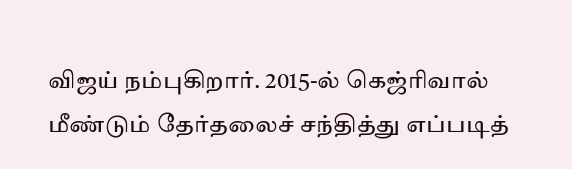விஜய் நம்புகிறார். 2015-ல் கெஜ்ரிவால் மீண்டும் தேர்தலைச் சந்தித்து எப்படித்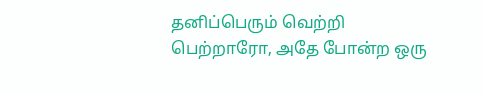தனிப்பெரும் வெற்றி பெற்றாரோ, அதே போன்ற ஒரு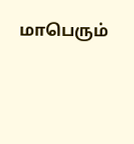மாபெரும்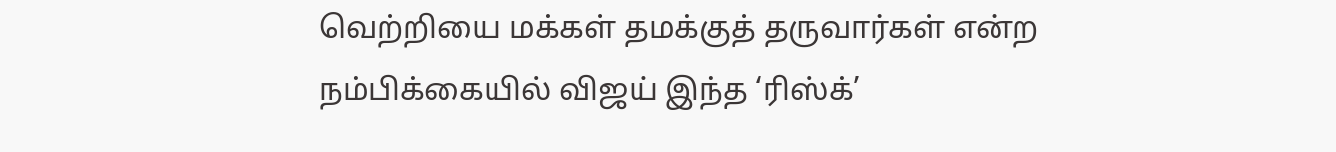வெற்றியை மக்கள் தமக்குத் தருவார்கள் என்ற நம்பிக்கையில் விஜய் இந்த ‘ரிஸ்க்’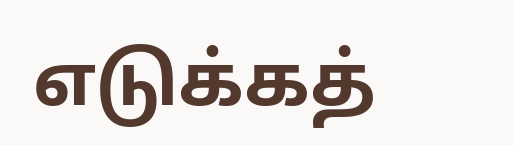எடுக்கத்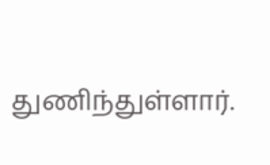துணிந்துள்ளார்.